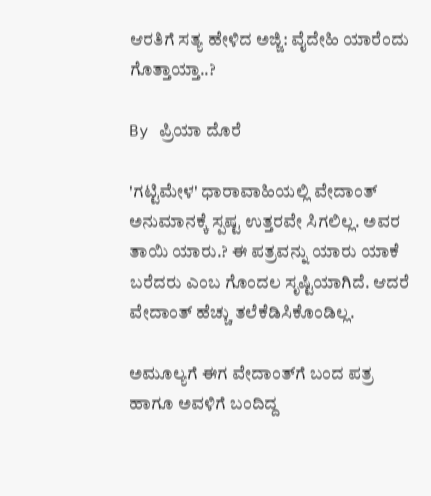ಆರತಿಗೆ ಸತ್ಯ ಹೇಳಿದ ಅಜ್ಜಿ: ವೈದೇಹಿ ಯಾರೆಂದು ಗೊತ್ತಾಯ್ತಾ..?

By ಪ್ರಿಯಾ ದೊರೆ

'ಗಟ್ಟಿಮೇಳ' ಧಾರಾವಾಹಿಯಲ್ಲಿ ವೇದಾಂತ್ ಅನುಮಾನಕ್ಕೆ ಸ್ಪಷ್ಟ ಉತ್ತರವೇ ಸಿಗಲಿಲ್ಲ. ಅವರ ತಾಯಿ ಯಾರು.? ಈ ಪತ್ರವನ್ನು ಯಾರು ಯಾಕೆ ಬರೆದರು ಎಂಬ ಗೊಂದಲ ಸೃಷ್ಟಿಯಾಗಿದೆ. ಆದರೆ ವೇದಾಂತ್ ಹೆಚ್ಚು ತಲೆಕೆಡಿಸಿಕೊಂಡಿಲ್ಲ.

ಅಮೂಲ್ಯಗೆ ಈಗ ವೇದಾಂತ್‌ಗೆ ಬಂದ ಪತ್ರ ಹಾಗೂ ಅವಳಿಗೆ ಬಂದಿದ್ದ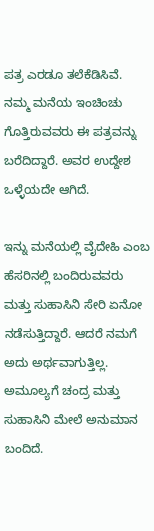ಪತ್ರ ಎರಡೂ ತಲೆಕೆಡಿಸಿವೆ. ನಮ್ಮ ಮನೆಯ ಇಂಚಿಂಚು ಗೊತ್ತಿರುವವರು ಈ ಪತ್ರವನ್ನು ಬರೆದಿದ್ದಾರೆ. ಅವರ ಉದ್ದೇಶ ಒಳ್ಳೆಯದೇ ಆಗಿದೆ.

ಇನ್ನು ಮನೆಯಲ್ಲಿ ವೈದೇಹಿ ಎಂಬ ಹೆಸರಿನಲ್ಲಿ ಬಂದಿರುವವರು ಮತ್ತು ಸುಹಾಸಿನಿ ಸೇರಿ ಏನೋ ನಡೆಸುತ್ತಿದ್ದಾರೆ. ಆದರೆ ನಮಗೆ ಅದು ಅರ್ಥವಾಗುತ್ತಿಲ್ಲ. ಅಮೂಲ್ಯಗೆ ಚಂದ್ರ ಮತ್ತು ಸುಹಾಸಿನಿ ಮೇಲೆ ಅನುಮಾನ ಬಂದಿದೆ.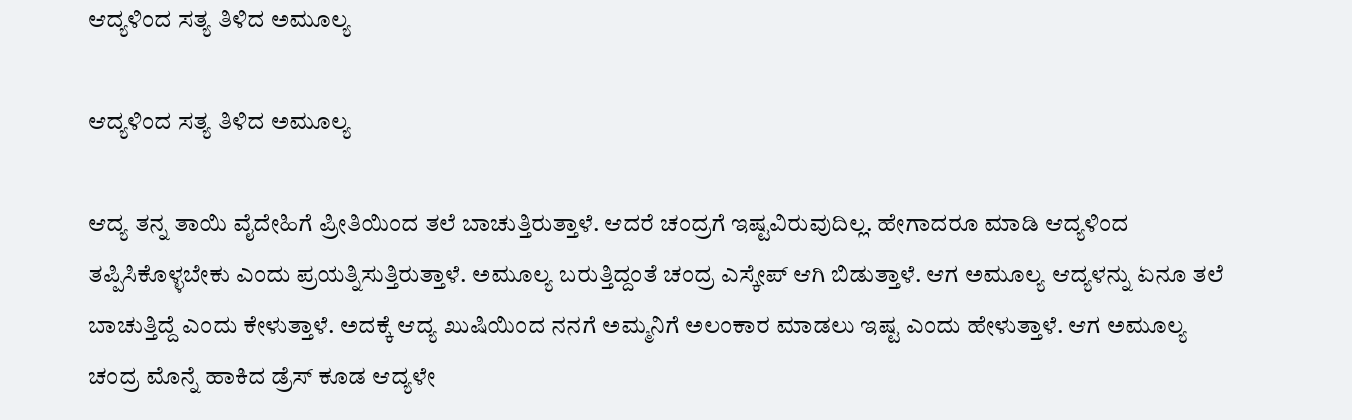ಆದ್ಯಳಿಂದ ಸತ್ಯ ತಿಳಿದ ಅಮೂಲ್ಯ

ಆದ್ಯಳಿಂದ ಸತ್ಯ ತಿಳಿದ ಅಮೂಲ್ಯ

ಆದ್ಯ ತನ್ನ ತಾಯಿ ವೈದೇಹಿಗೆ ಪ್ರೀತಿಯಿಂದ ತಲೆ ಬಾಚುತ್ತಿರುತ್ತಾಳೆ. ಆದರೆ ಚಂದ್ರಗೆ ಇಷ್ಟವಿರುವುದಿಲ್ಲ. ಹೇಗಾದರೂ ಮಾಡಿ ಆದ್ಯಳಿಂದ ತಪ್ಪಿಸಿಕೊಳ್ಳಬೇಕು ಎಂದು ಪ್ರಯತ್ನಿಸುತ್ತಿರುತ್ತಾಳೆ. ಅಮೂಲ್ಯ ಬರುತ್ತಿದ್ದಂತೆ ಚಂದ್ರ ಎಸ್ಕೇಪ್ ಆಗಿ ಬಿಡುತ್ತಾಳೆ. ಆಗ ಅಮೂಲ್ಯ ಆದ್ಯಳನ್ನು ಏನೂ ತಲೆ ಬಾಚುತ್ತಿದ್ದೆ ಎಂದು ಕೇಳುತ್ತಾಳೆ. ಅದಕ್ಕೆ ಆದ್ಯ ಖುಷಿಯಿಂದ ನನಗೆ ಅಮ್ಮನಿಗೆ ಅಲಂಕಾರ ಮಾಡಲು ಇಷ್ಟ ಎಂದು ಹೇಳುತ್ತಾಳೆ. ಆಗ ಅಮೂಲ್ಯ ಚಂದ್ರ ಮೊನ್ನೆ ಹಾಕಿದ ಡ್ರೆಸ್ ಕೂಡ ಆದ್ಯಳೇ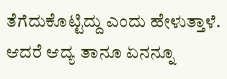ತೆಗೆದುಕೊಟ್ಟಿದ್ದು ಎಂದು ಹೇಳುತ್ತಾಳೆ. ಆದರೆ ಆದ್ಯ ತಾನೂ ಏನನ್ನೂ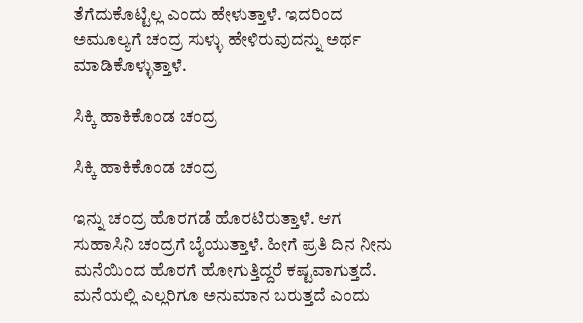ತೆಗೆದುಕೊಟ್ಟಿಲ್ಲ ಎಂದು ಹೇಳುತ್ತಾಳೆ. ಇದರಿಂದ ಅಮೂಲ್ಯಗೆ ಚಂದ್ರ ಸುಳ್ಳು ಹೇಳಿರುವುದನ್ನು ಅರ್ಥ ಮಾಡಿಕೊಳ್ಳುತ್ತಾಳೆ.

ಸಿಕ್ಕಿ ಹಾಕಿಕೊಂಡ ಚಂದ್ರ

ಸಿಕ್ಕಿ ಹಾಕಿಕೊಂಡ ಚಂದ್ರ

ಇನ್ನು ಚಂದ್ರ ಹೊರಗಡೆ ಹೊರಟಿರುತ್ತಾಳೆ. ಆಗ ಸುಹಾಸಿನಿ ಚಂದ್ರಗೆ ಬೈಯುತ್ತಾಳೆ. ಹೀಗೆ ಪ್ರತಿ ದಿನ ನೀನು ಮನೆಯಿಂದ ಹೊರಗೆ ಹೋಗುತ್ತಿದ್ದರೆ ಕಷ್ಟವಾಗುತ್ತದೆ. ಮನೆಯಲ್ಲಿ ಎಲ್ಲರಿಗೂ ಅನುಮಾನ ಬರುತ್ತದೆ ಎಂದು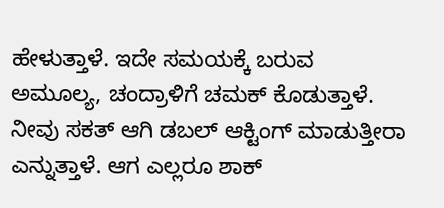ಹೇಳುತ್ತಾಳೆ. ಇದೇ ಸಮಯಕ್ಕೆ ಬರುವ ಅಮೂಲ್ಯ, ಚಂದ್ರಾಳಿಗೆ ಚಮಕ್ ಕೊಡುತ್ತಾಳೆ. ನೀವು ಸಕತ್ ಆಗಿ ಡಬಲ್ ಆಕ್ಟಿಂಗ್ ಮಾಡುತ್ತೀರಾ ಎನ್ನುತ್ತಾಳೆ. ಆಗ ಎಲ್ಲರೂ ಶಾಕ್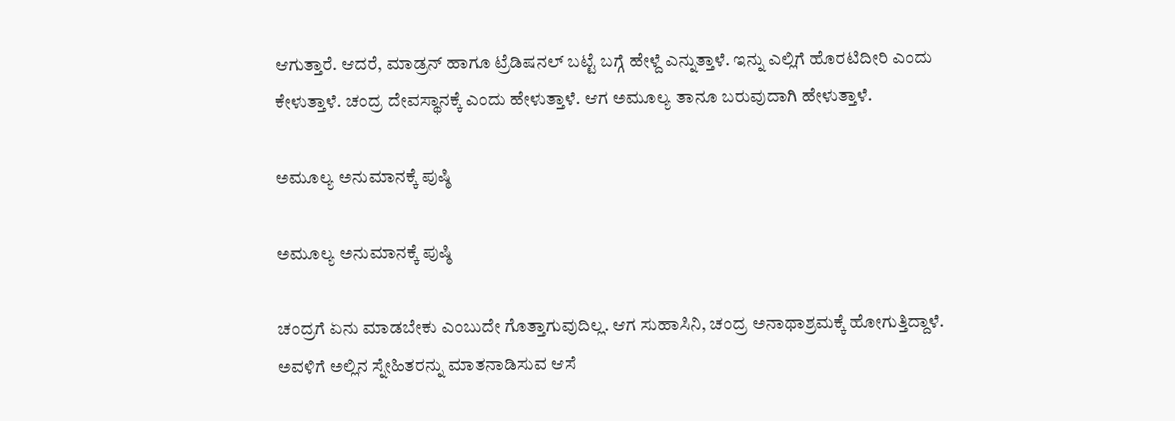ಆಗುತ್ತಾರೆ. ಆದರೆ, ಮಾಡ್ರನ್ ಹಾಗೂ ಟ್ರೆಡಿಷನಲ್ ಬಟ್ಟೆ ಬಗ್ಗೆ ಹೇಳ್ದೆ ಎನ್ನುತ್ತಾಳೆ. ಇನ್ನು ಎಲ್ಲಿಗೆ ಹೊರಟಿದೀರಿ ಎಂದು ಕೇಳುತ್ತಾಳೆ. ಚಂದ್ರ ದೇವಸ್ಥಾನಕ್ಕೆ ಎಂದು ಹೇಳುತ್ತಾಳೆ. ಆಗ ಅಮೂಲ್ಯ ತಾನೂ ಬರುವುದಾಗಿ ಹೇಳುತ್ತಾಳೆ.

ಅಮೂಲ್ಯ ಅನುಮಾನಕ್ಕೆ ಪುಷ್ಠಿ

ಅಮೂಲ್ಯ ಅನುಮಾನಕ್ಕೆ ಪುಷ್ಠಿ

ಚಂದ್ರಗೆ ಏನು ಮಾಡಬೇಕು ಎಂಬುದೇ ಗೊತ್ತಾಗುವುದಿಲ್ಲ. ಆಗ ಸುಹಾಸಿನಿ, ಚಂದ್ರ ಅನಾಥಾಶ್ರಮಕ್ಕೆ ಹೋಗುತ್ತಿದ್ದಾಳೆ. ಅವಳಿಗೆ ಅಲ್ಲಿನ ಸ್ನೇಹಿತರನ್ನು ಮಾತನಾಡಿಸುವ ಆಸೆ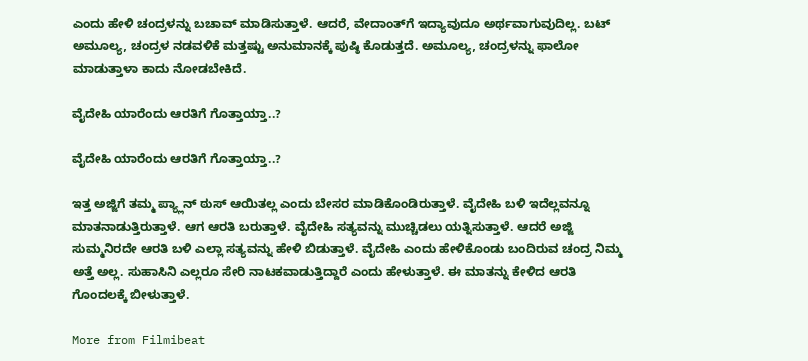ಎಂದು ಹೇಳಿ ಚಂದ್ರಳನ್ನು ಬಚಾವ್ ಮಾಡಿಸುತ್ತಾಳೆ. ಆದರೆ, ವೇದಾಂತ್‌ಗೆ ಇದ್ಯಾವುದೂ ಅರ್ಥವಾಗುವುದಿಲ್ಲ. ಬಟ್ ಅಮೂಲ್ಯ, ಚಂದ್ರಳ ನಡವಳಿಕೆ ಮತ್ತಷ್ಟು ಅನುಮಾನಕ್ಕೆ ಪುಷ್ಠಿ ಕೊಡುತ್ತದೆ. ಅಮೂಲ್ಯ, ಚಂದ್ರಳನ್ನು ಫಾಲೋ ಮಾಡುತ್ತಾಳಾ ಕಾದು ನೋಡಬೇಕಿದೆ.

ವೈದೇಹಿ ಯಾರೆಂದು ಆರತಿಗೆ ಗೊತ್ತಾಯ್ತಾ..?

ವೈದೇಹಿ ಯಾರೆಂದು ಆರತಿಗೆ ಗೊತ್ತಾಯ್ತಾ..?

ಇತ್ತ ಅಜ್ಜಿಗೆ ತಮ್ಮ ಪ್ಯ್ಲಾನ್ ಠುಸ್ ಆಯಿತಲ್ಲ ಎಂದು ಬೇಸರ ಮಾಡಿಕೊಂಡಿರುತ್ತಾಳೆ. ವೈದೇಹಿ ಬಳಿ ಇದೆಲ್ಲವನ್ನೂ ಮಾತನಾಡುತ್ತಿರುತ್ತಾಳೆ. ಆಗ ಆರತಿ ಬರುತ್ತಾಳೆ. ವೈದೇಹಿ ಸತ್ಯವನ್ನು ಮುಚ್ಚಿಡಲು ಯತ್ನಿಸುತ್ತಾಳೆ. ಆದರೆ ಅಜ್ಜಿ ಸುಮ್ಮನಿರದೇ ಆರತಿ ಬಳಿ ಎಲ್ಲಾ ಸತ್ಯವನ್ನು ಹೇಳಿ ಬಿಡುತ್ತಾಳೆ. ವೈದೇಹಿ ಎಂದು ಹೇಳಿಕೊಂಡು ಬಂದಿರುವ ಚಂದ್ರ ನಿಮ್ಮ ಅತ್ತೆ ಅಲ್ಲ. ಸುಹಾಸಿನಿ ಎಲ್ಲರೂ ಸೇರಿ ನಾಟಕವಾಡುತ್ತಿದ್ದಾರೆ ಎಂದು ಹೇಳುತ್ತಾಳೆ. ಈ ಮಾತನ್ನು ಕೇಳಿದ ಆರತಿ ಗೊಂದಲಕ್ಕೆ ಬೀಳುತ್ತಾಳೆ.

More from Filmibeat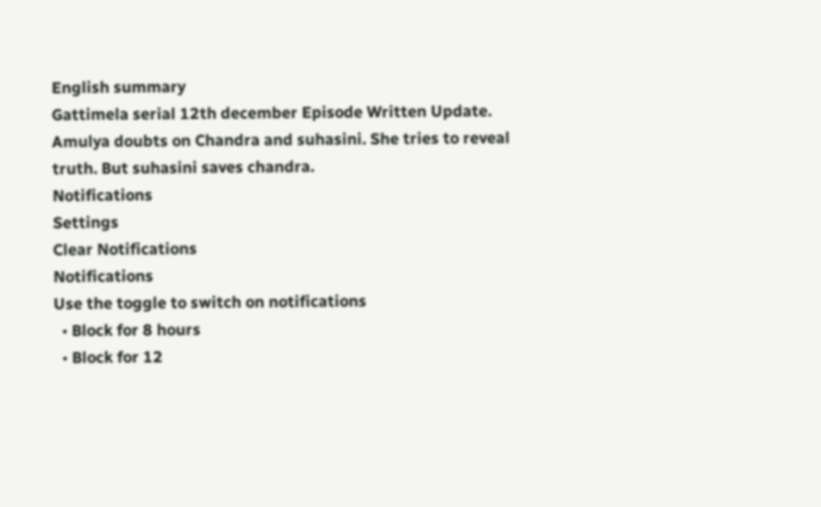English summary
Gattimela serial 12th december Episode Written Update. Amulya doubts on Chandra and suhasini. She tries to reveal truth. But suhasini saves chandra.
Notifications
Settings
Clear Notifications
Notifications
Use the toggle to switch on notifications
  • Block for 8 hours
  • Block for 12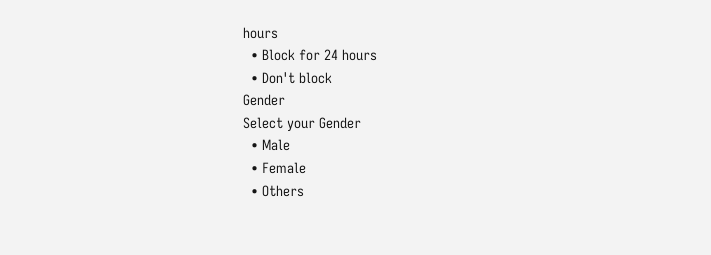hours
  • Block for 24 hours
  • Don't block
Gender
Select your Gender
  • Male
  • Female
  • Others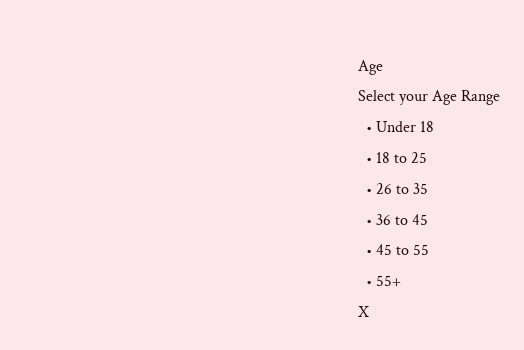Age
Select your Age Range
  • Under 18
  • 18 to 25
  • 26 to 35
  • 36 to 45
  • 45 to 55
  • 55+
X